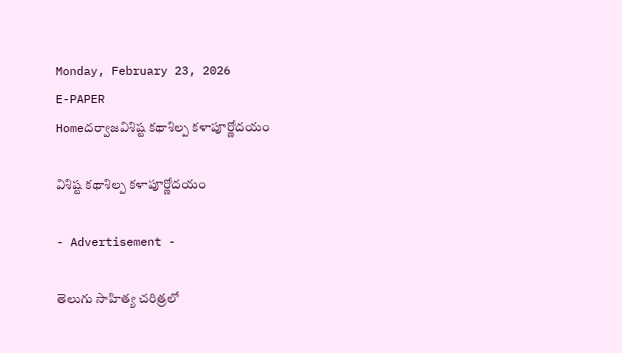Monday, February 23, 2026
E-PAPER
Homeదర్వాజవిశిష్ట కథాశిల్ప కళాపూర్ణోదయం

విశిష్ట కథాశిల్ప కళాపూర్ణోదయం

- Advertisement -

తెలుగు సాహిత్య చరిత్రలో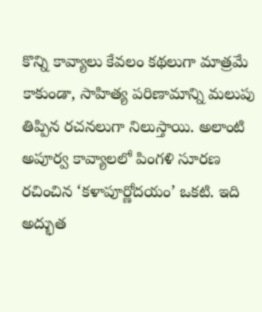కొన్ని కావ్యాలు కేవలం కథలుగా మాత్రమే కాకుండా, సాహిత్య పరిణామాన్ని మలుపు తిప్పిన రచనలుగా నిలుస్తాయి. అలాంటి అపూర్వ కావ్యాలలో పింగళి సూరణ రచించిన ‘కళాపూర్ణోదయం’ ఒకటి. ఇది అద్భుత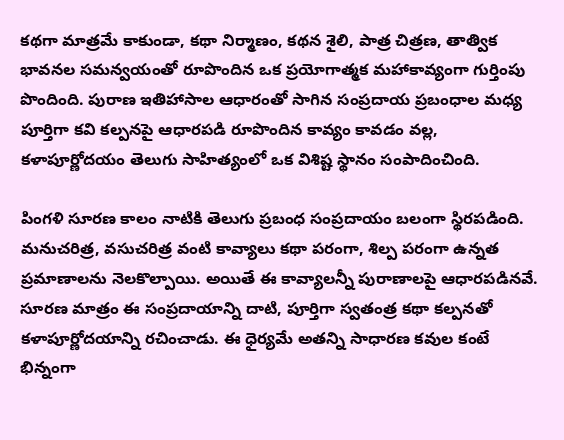కథగా మాత్రమే కాకుండా, కథా నిర్మాణం, కథన శైలి, పాత్ర చిత్రణ, తాత్విక భావనల సమన్వయంతో రూపొందిన ఒక ప్రయోగాత్మక మహాకావ్యంగా గుర్తింపు పొందింది. పురాణ ఇతిహాసాల ఆధారంతో సాగిన సంప్రదాయ ప్రబంధాల మధ్య పూర్తిగా కవి కల్పనపై ఆధారపడి రూపొందిన కావ్యం కావడం వల్ల, కళాపూర్ణోదయం తెలుగు సాహిత్యంలో ఒక విశిష్ట స్థానం సంపాదించింది.

పింగళి సూరణ కాలం నాటికి తెలుగు ప్రబంధ సంప్రదాయం బలంగా స్థిరపడింది. మనుచరిత్ర, వసుచరిత్ర వంటి కావ్యాలు కథా పరంగా, శిల్ప పరంగా ఉన్నత ప్రమాణాలను నెలకొల్పాయి. అయితే ఈ కావ్యాలన్నీ పురాణాలపై ఆధారపడినవే. సూరణ మాత్రం ఈ సంప్రదాయాన్ని దాటి, పూర్తిగా స్వతంత్ర కథా కల్పనతో కళాపూర్ణోదయాన్ని రచించాడు. ఈ ధైర్యమే అతన్ని సాధారణ కవుల కంటే భిన్నంగా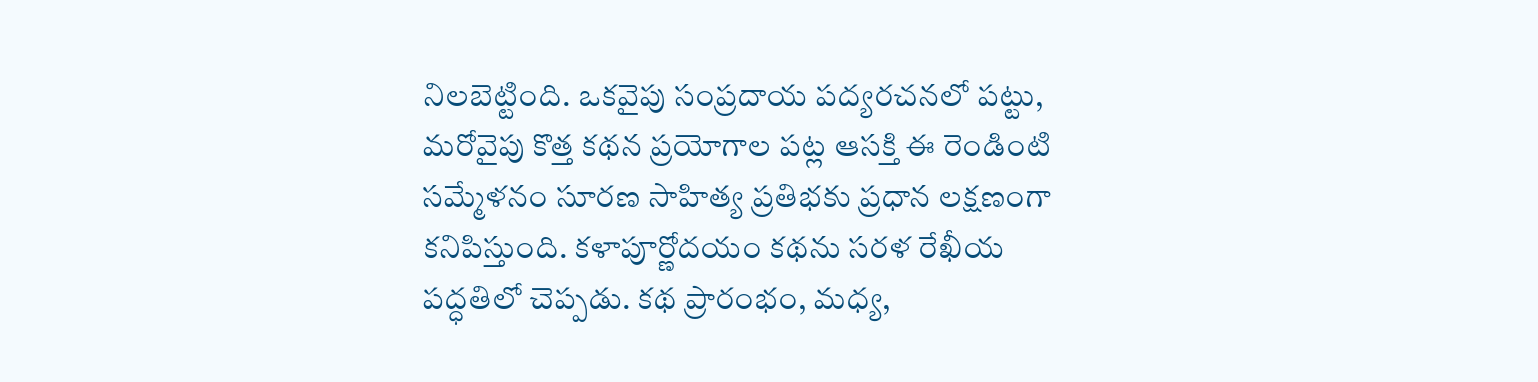నిలబెట్టింది. ఒకవైపు సంప్రదాయ పద్యరచనలో పట్టు, మరోవైపు కొత్త కథన ప్రయోగాల పట్ల ఆసక్తి ఈ రెండింటి సమ్మేళనం సూరణ సాహిత్య ప్రతిభకు ప్రధాన లక్షణంగా కనిపిస్తుంది. కళాపూర్ణోదయం కథను సరళ రేఖీయ పద్ధతిలో చెప్పడు. కథ ప్రారంభం, మధ్య,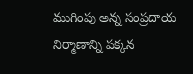ముగింపు అన్న సంప్రదాయ నిర్మాణాన్ని పక్కన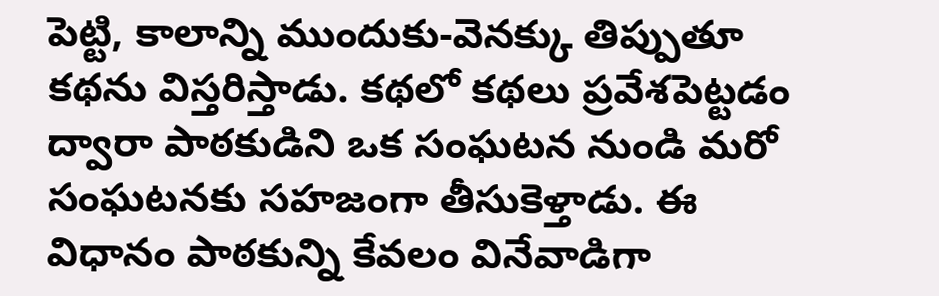పెట్టి, కాలాన్ని ముందుకు-వెనక్కు తిప్పుతూ కథను విస్తరిస్తాడు. కథలో కథలు ప్రవేశపెట్టడం ద్వారా పాఠకుడిని ఒక సంఘటన నుండి మరో సంఘటనకు సహజంగా తీసుకెళ్తాడు. ఈ విధానం పాఠకున్ని కేవలం వినేవాడిగా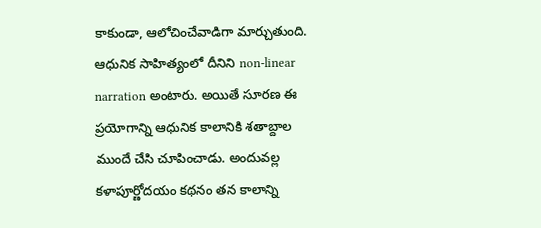కాకుండా, ఆలోచించేవాడిగా మార్చుతుంది. ఆధునిక సాహిత్యంలో దీనిని non-linear narration అంటారు. అయితే సూరణ ఈ ప్రయోగాన్ని ఆధునిక కాలానికి శతాబ్దాల ముందే చేసి చూపించాడు. అందువల్ల కళాపూర్ణోదయం కథనం తన కాలాన్ని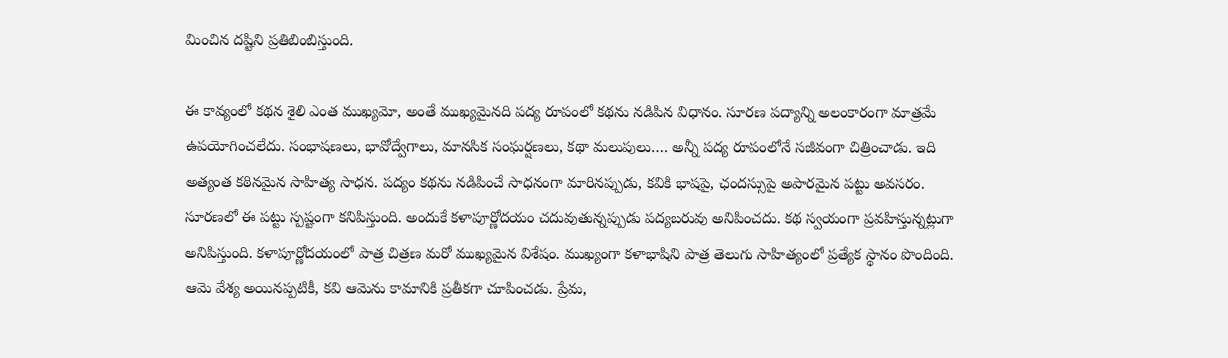మించిన దష్టిని ప్రతిబింబిస్తుంది.

ఈ కావ్యంలో కథన శైలి ఎంత ముఖ్యమో, అంతే ముఖ్యమైనది పద్య రూపంలో కథను నడిపిన విధానం. సూరణ పద్యాన్ని అలంకారంగా మాత్రమే ఉపయోగించలేదు. సంభాషణలు, భావోద్వేగాలు, మానసిక సంఘర్షణలు, కథా మలుపులు…. అన్నీ పద్య రూపంలోనే సజీవంగా చిత్రించాడు. ఇది అత్యంత కఠినమైన సాహిత్య సాధన. పద్యం కథను నడిపించే సాధనంగా మారినప్పుడు, కవికి భాషపై, ఛందస్సుపై అపారమైన పట్టు అవసరం. సూరణలో ఈ పట్టు స్పష్టంగా కనిపిస్తుంది. అందుకే కళాపూర్ణోదయం చదువుతున్నప్పుడు పద్యబరువు అనిపించదు. కథ స్వయంగా ప్రవహిస్తున్నట్లుగా అనిపిస్తుంది. కళాపూర్ణోదయంలో పాత్ర చిత్రణ మరో ముఖ్యమైన విశేషం. ముఖ్యంగా కళాభాషిని పాత్ర తెలుగు సాహిత్యంలో ప్రత్యేక స్థానం పొందింది. ఆమె వేశ్య అయినప్పటికీ, కవి ఆమెను కామానికి ప్రతీకగా చూపించడు. ప్రేమ,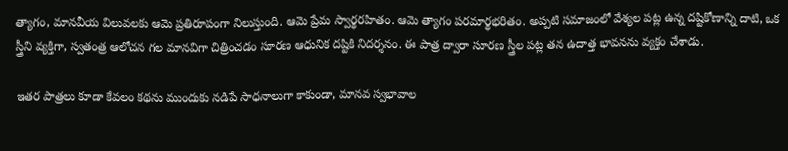త్యాగం, మానవీయ విలువలకు ఆమె ప్రతిరూపంగా నిలుస్తుంది. ఆమె ప్రేమ స్వార్థరహితం. ఆమె త్యాగం పరమార్థభరితం. అప్పటి సమాజంలో వేశ్యల పట్ల ఉన్న దష్టికోణాన్ని దాటి, ఒక స్త్రీని వ్యక్తిగా, స్వతంత్ర ఆలోచన గల మానవిగా చిత్రించడం సూరణ ఆధునిక దష్టికి నిదర్శనం. ఈ పాత్ర ద్వారా సూరణ స్త్రీల పట్ల తన ఉదాత్త భావనను వ్యక్తం చేశాడు.

ఇతర పాత్రలు కూడా కేవలం కథను ముందుకు నడిపే సాధనాలుగా కాకుండా, మానవ స్వభావాల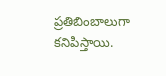ప్రతిబింబాలుగా కనిపిస్తాయి.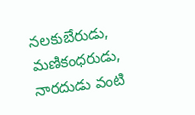నలకుబేరుడు, మణికంధరుడు, నారదుడు వంటి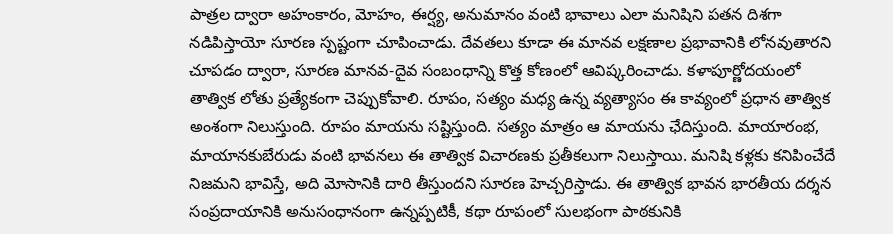పాత్రల ద్వారా అహంకారం, మోహం, ఈర్ష్య, అనుమానం వంటి భావాలు ఎలా మనిషిని పతన దిశగా నడిపిస్తాయో సూరణ స్పష్టంగా చూపించాడు. దేవతలు కూడా ఈ మానవ లక్షణాల ప్రభావానికి లోనవుతారని చూపడం ద్వారా, సూరణ మానవ-దైవ సంబంధాన్ని కొత్త కోణంలో ఆవిష్కరించాడు. కళాపూర్ణోదయంలో తాత్విక లోతు ప్రత్యేకంగా చెప్పుకోవాలి. రూపం, సత్యం మధ్య ఉన్న వ్యత్యాసం ఈ కావ్యంలో ప్రధాన తాత్విక అంశంగా నిలుస్తుంది. రూపం మాయను సష్టిస్తుంది. సత్యం మాత్రం ఆ మాయను ఛేదిస్తుంది. మాయారంభ, మాయానకుబేరుడు వంటి భావనలు ఈ తాత్విక విచారణకు ప్రతీకలుగా నిలుస్తాయి. మనిషి కళ్లకు కనిపించేదే నిజమని భావిస్తే, అది మోసానికి దారి తీస్తుందని సూరణ హెచ్చరిస్తాడు. ఈ తాత్విక భావన భారతీయ దర్శన సంప్రదాయానికి అనుసంధానంగా ఉన్నప్పటికీ, కథా రూపంలో సులభంగా పాఠకునికి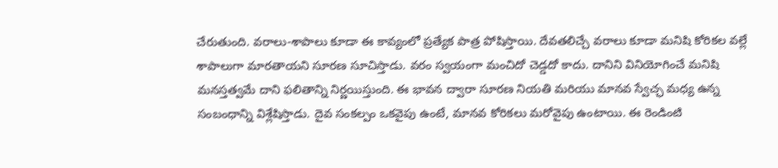చేరుతుంది. వరాలు-శాపాలు కూడా ఈ కావ్యంలో ప్రత్యేక పాత్ర పోషిస్తాయి. దేవతలిచ్చే వరాలు కూడా మనిషి కోరికల వల్లే శాపాలుగా మారతాయని సూరణ సూచిస్తాడు. వరం స్వయంగా మంచిదో చెడ్డదో కాదు. దానిని వినియోగించే మనిషి మనస్తత్వమే దాని ఫలితాన్ని నిర్ణయిస్తుంది. ఈ భావన ద్వారా సూరణ నియతి మరియు మానవ స్వేచ్ఛ మధ్య ఉన్న సంబంధాన్ని విశ్లేషిస్తాడు. దైవ సంకల్పం ఒకవైపు ఉంటే, మానవ కోరికలు మరోవైపు ఉంటాయి. ఈ రెండింటి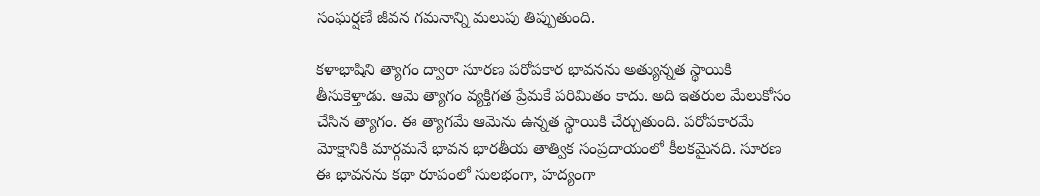సంఘర్షణే జీవన గమనాన్ని మలుపు తిప్పుతుంది.

కళాభాషిని త్యాగం ద్వారా సూరణ పరోపకార భావనను అత్యున్నత స్థాయికి తీసుకెళ్తాడు. ఆమె త్యాగం వ్యక్తిగత ప్రేమకే పరిమితం కాదు. అది ఇతరుల మేలుకోసం చేసిన త్యాగం. ఈ త్యాగమే ఆమెను ఉన్నత స్థాయికి చేర్చుతుంది. పరోపకారమే మోక్షానికి మార్గమనే భావన భారతీయ తాత్విక సంప్రదాయంలో కీలకమైనది. సూరణ ఈ భావనను కథా రూపంలో సులభంగా, హద్యంగా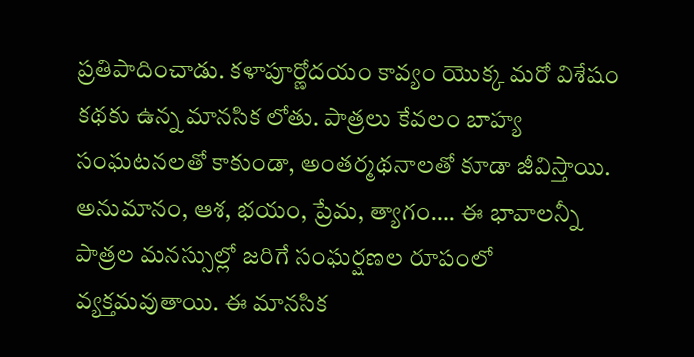ప్రతిపాదించాడు. కళాపూర్ణోదయం కావ్యం యొక్క మరో విశేషం కథకు ఉన్న మానసిక లోతు. పాత్రలు కేవలం బాహ్య సంఘటనలతో కాకుండా, అంతర్మథనాలతో కూడా జీవిస్తాయి. అనుమానం, ఆశ, భయం, ప్రేమ, త్యాగం…. ఈ భావాలన్నీ పాత్రల మనస్సుల్లో జరిగే సంఘర్షణల రూపంలో వ్యక్తమవుతాయి. ఈ మానసిక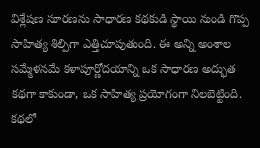విశ్లేషణ సూరణను సాధారణ కథకుడి స్థాయి నుండి గొప్ప సాహిత్య శిల్పిగా ఎత్తిచూపుతుంది. ఈ అన్ని అంశాల సమ్మేళనమే కళాపూర్ణోదయాన్ని ఒక సాధారణ అద్భుత కథగా కాకుండా, ఒక సాహిత్య ప్రయోగంగా నిలబెట్టింది. కథలో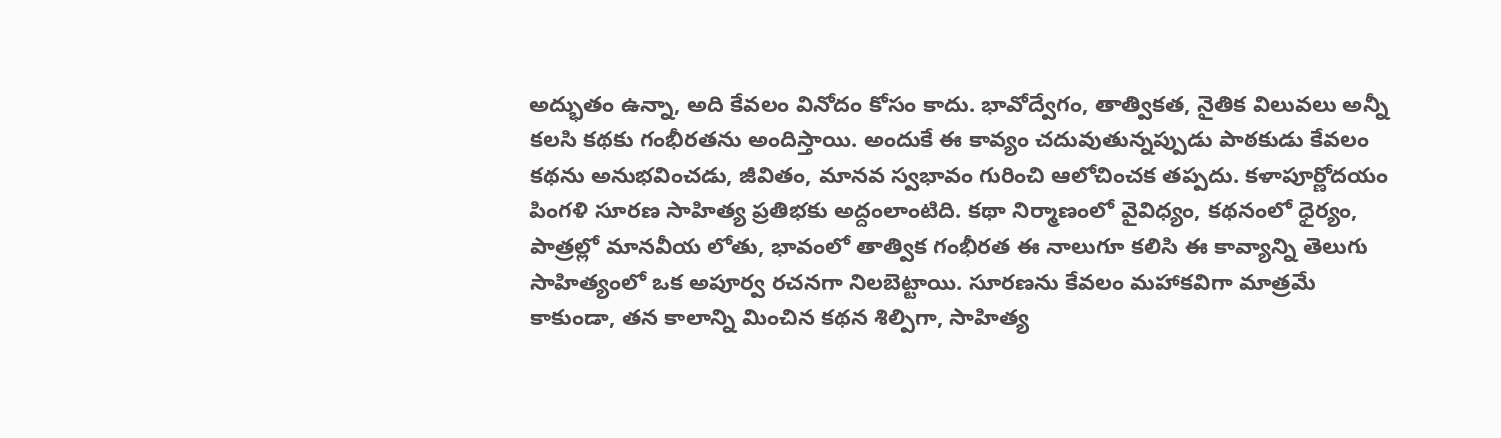అద్భుతం ఉన్నా, అది కేవలం వినోదం కోసం కాదు. భావోద్వేగం, తాత్వికత, నైతిక విలువలు అన్నీ కలసి కథకు గంభీరతను అందిస్తాయి. అందుకే ఈ కావ్యం చదువుతున్నప్పుడు పాఠకుడు కేవలం కథను అనుభవించడు, జీవితం, మానవ స్వభావం గురించి ఆలోచించక తప్పదు. కళాపూర్ణోదయం పింగళి సూరణ సాహిత్య ప్రతిభకు అద్దంలాంటిది. కథా నిర్మాణంలో వైవిధ్యం, కథనంలో ధైర్యం, పాత్రల్లో మానవీయ లోతు, భావంలో తాత్విక గంభీరత ఈ నాలుగూ కలిసి ఈ కావ్యాన్ని తెలుగు సాహిత్యంలో ఒక అపూర్వ రచనగా నిలబెట్టాయి. సూరణను కేవలం మహాకవిగా మాత్రమే కాకుండా, తన కాలాన్ని మించిన కథన శిల్పిగా, సాహిత్య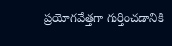ప్రయోగవేత్తగా గుర్తించడానికి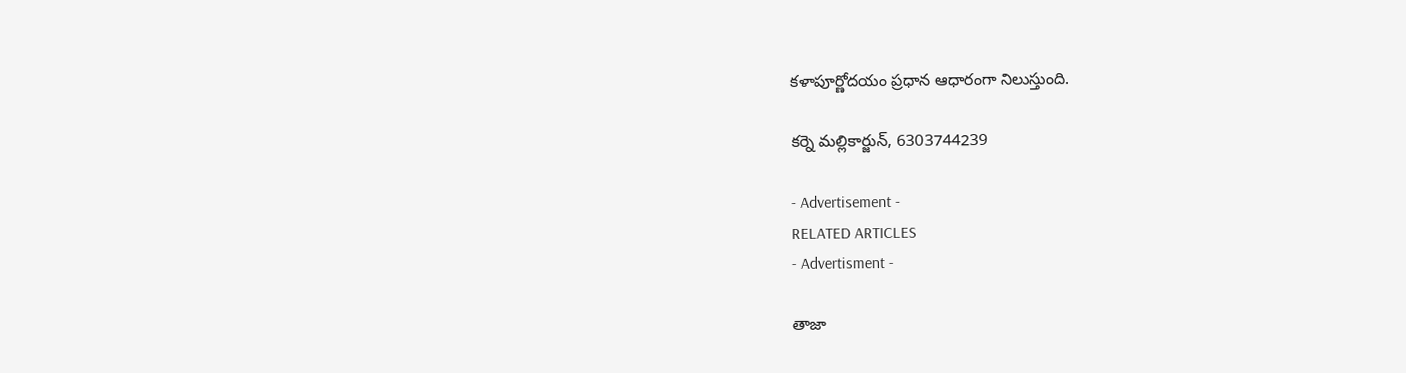కళాపూర్ణోదయం ప్రధాన ఆధారంగా నిలుస్తుంది.

కర్నె మల్లికార్జున్‌, 6303744239

- Advertisement -
RELATED ARTICLES
- Advertisment -

తాజా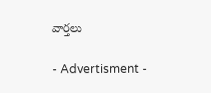వార్తలు

- Advertisment -